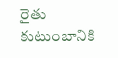రైతు కుటుంబానికి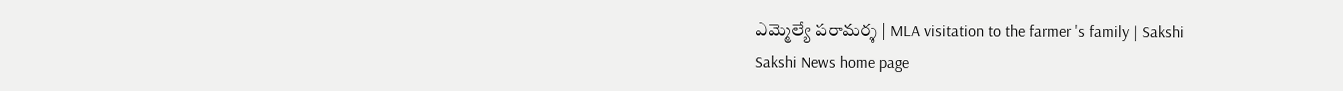ఎమ్మెల్యే పరామర్శ | MLA visitation to the farmer 's family | Sakshi
Sakshi News home page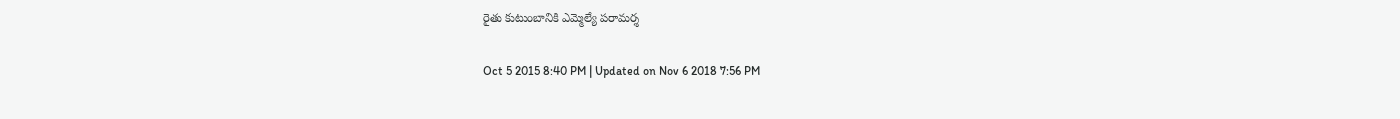రైతు కుటుంబానికి ఎమ్మెల్యే పరామర్శ

Oct 5 2015 8:40 PM | Updated on Nov 6 2018 7:56 PM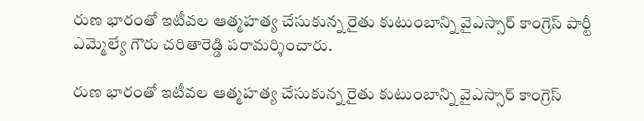రుణ భారంతో ఇటీవల ఆత్మహత్య చేసుకున్న రైతు కుటుంబాన్ని వైఎస్సార్ కాంగ్రెస్ పార్టీ ఎమ్మెల్యే గౌరు చరితారెడ్డి పరామర్శించారు.

రుణ భారంతో ఇటీవల ఆత్మహత్య చేసుకున్న రైతు కుటుంబాన్ని వైఎస్సార్ కాంగ్రెస్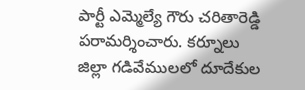పార్టీ ఎమ్మెల్యే గౌరు చరితారెడ్డి పరామర్శించారు. కర్నూలు జిల్లా గడివేములలో దూదేకుల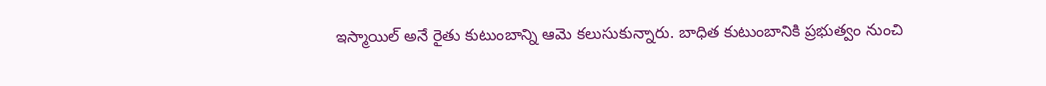ఇస్మాయిల్ అనే రైతు కుటుంబాన్ని ఆమె కలుసుకున్నారు. బాధిత కుటుంబానికి ప్రభుత్వం నుంచి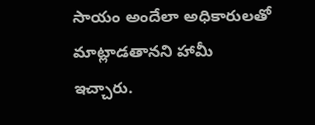సాయం అందేలా అధికారులతో మాట్లాడతానని హామీ ఇచ్చారు.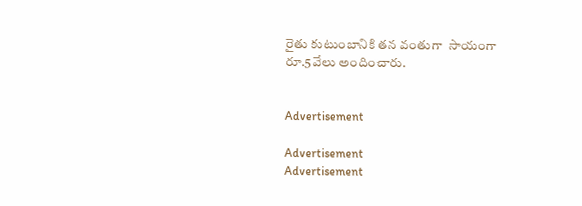రైతు కుటుంబానికి తన వంతుగా  సాయంగా రూ.5వేలు అందించారు.


Advertisement

Advertisement
Advertisement